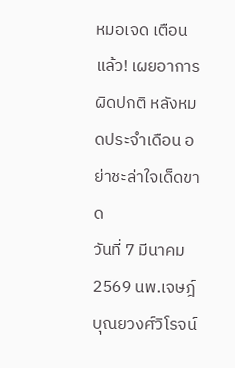หมอเจด เตือนแล้ว! เผยอาการผิดปกติ หลังหมดประจำเดือน อย่าชะล่าใจเด็ดขาด
วันที่ 7 มีนาคม 2569 นพ.เจษฎ์ บุณยวงศ์วิโรจน์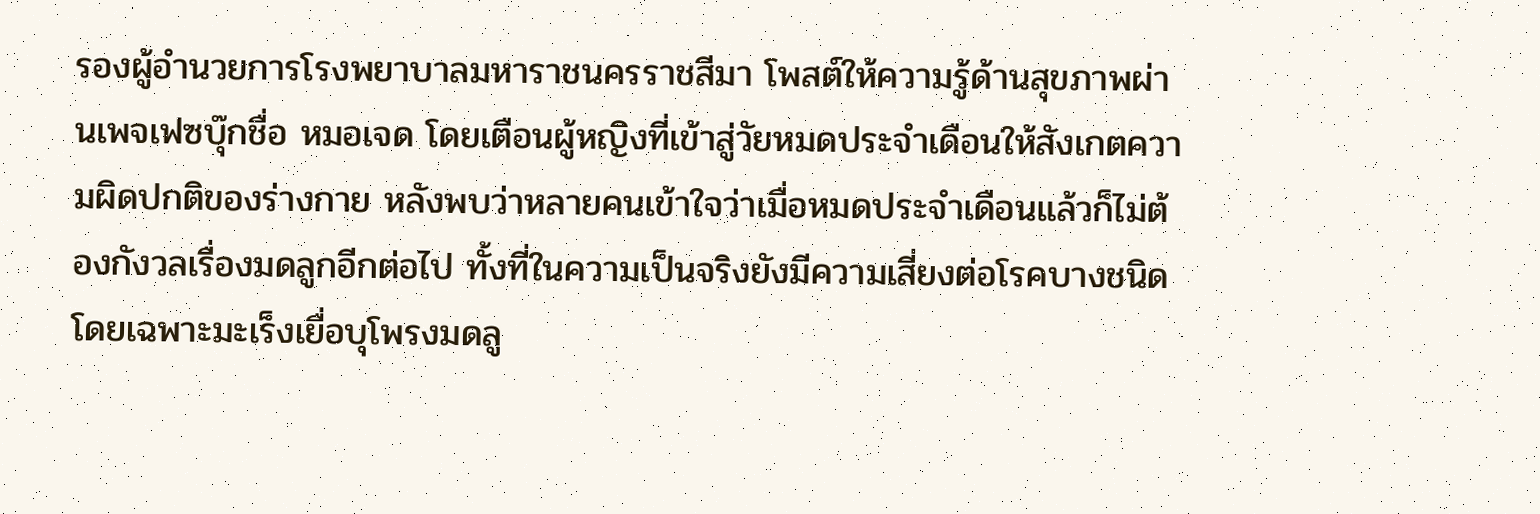รองผู้อำนวยการโรงพยาบาลมหาราชนครราชสีมา โพสต์ให้ความรู้ด้านสุขภาพผ่านเพจเฟซบุ๊กชื่อ หมอเจด โดยเตือนผู้หญิงที่เข้าสู่วัยหมดประจำเดือนให้สังเกตความผิดปกติของร่างกาย หลังพบว่าหลายคนเข้าใจว่าเมื่อหมดประจำเดือนแล้วก็ไม่ต้องกังวลเรื่องมดลูกอีกต่อไป ทั้งที่ในความเป็นจริงยังมีความเสี่ยงต่อโรคบางชนิด โดยเฉพาะมะเร็งเยื่อบุโพรงมดลู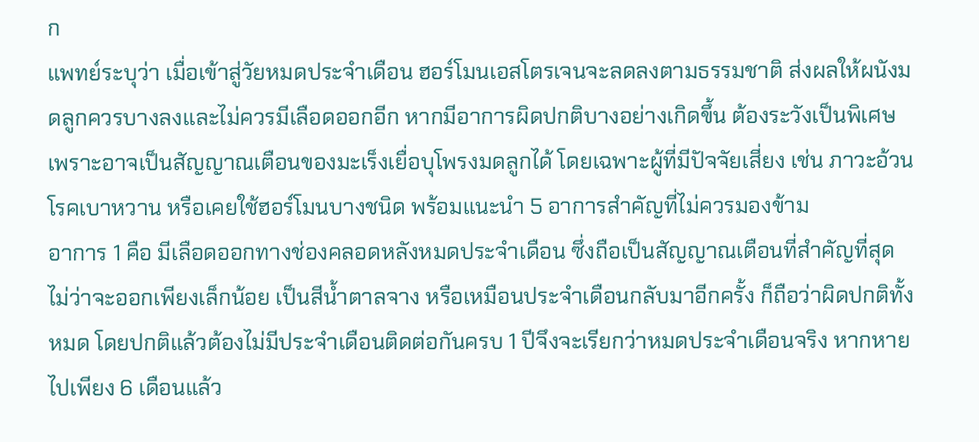ก
แพทย์ระบุว่า เมื่อเข้าสู่วัยหมดประจำเดือน ฮอร์โมนเอสโตรเจนจะลดลงตามธรรมชาติ ส่งผลให้ผนังมดลูกควรบางลงและไม่ควรมีเลือดออกอีก หากมีอาการผิดปกติบางอย่างเกิดขึ้น ต้องระวังเป็นพิเศษ เพราะอาจเป็นสัญญาณเตือนของมะเร็งเยื่อบุโพรงมดลูกได้ โดยเฉพาะผู้ที่มีปัจจัยเสี่ยง เช่น ภาวะอ้วน โรคเบาหวาน หรือเคยใช้ฮอร์โมนบางชนิด พร้อมแนะนำ 5 อาการสำคัญที่ไม่ควรมองข้าม
อาการ 1 คือ มีเลือดออกทางช่องคลอดหลังหมดประจำเดือน ซึ่งถือเป็นสัญญาณเตือนที่สำคัญที่สุด ไม่ว่าจะออกเพียงเล็กน้อย เป็นสีน้ำตาลจาง หรือเหมือนประจำเดือนกลับมาอีกครั้ง ก็ถือว่าผิดปกติทั้งหมด โดยปกติแล้วต้องไม่มีประจำเดือนติดต่อกันครบ 1 ปีจึงจะเรียกว่าหมดประจำเดือนจริง หากหายไปเพียง 6 เดือนแล้ว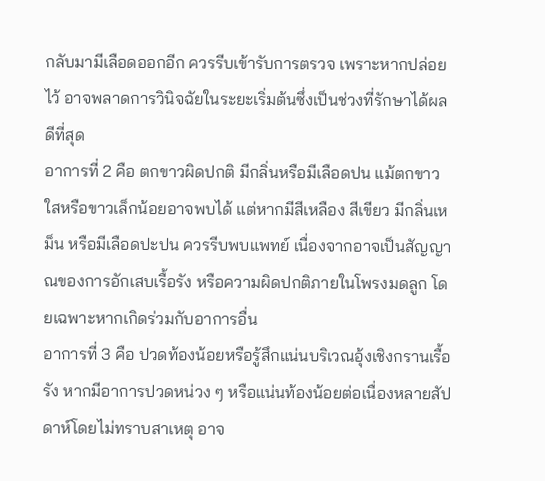กลับมามีเลือดออกอีก ควรรีบเข้ารับการตรวจ เพราะหากปล่อยไว้ อาจพลาดการวินิจฉัยในระยะเริ่มต้นซึ่งเป็นช่วงที่รักษาได้ผลดีที่สุด
อาการที่ 2 คือ ตกขาวผิดปกติ มีกลิ่นหรือมีเลือดปน แม้ตกขาวใสหรือขาวเล็กน้อยอาจพบได้ แต่หากมีสีเหลือง สีเขียว มีกลิ่นเหม็น หรือมีเลือดปะปน ควรรีบพบแพทย์ เนื่องจากอาจเป็นสัญญาณของการอักเสบเรื้อรัง หรือความผิดปกติภายในโพรงมดลูก โดยเฉพาะหากเกิดร่วมกับอาการอื่น
อาการที่ 3 คือ ปวดท้องน้อยหรือรู้สึกแน่นบริเวณอุ้งเชิงกรานเรื้อรัง หากมีอาการปวดหน่วง ๆ หรือแน่นท้องน้อยต่อเนื่องหลายสัปดาห์โดยไม่ทราบสาเหตุ อาจ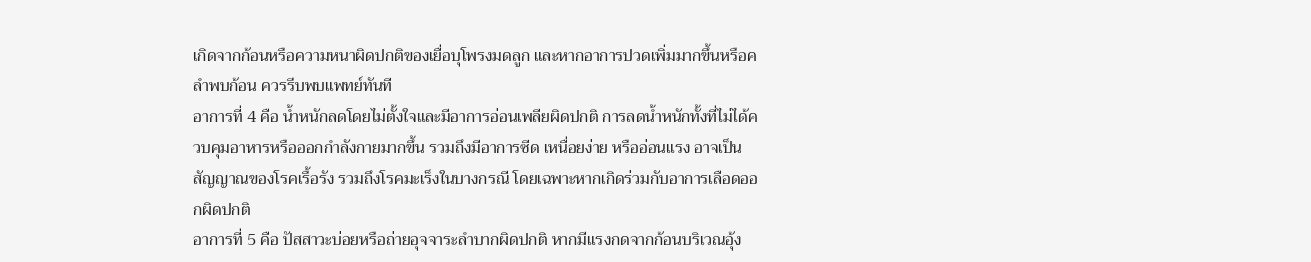เกิดจากก้อนหรือความหนาผิดปกติของเยื่อบุโพรงมดลูก และหากอาการปวดเพิ่มมากขึ้นหรือคลำพบก้อน ควรรีบพบแพทย์ทันที
อาการที่ 4 คือ น้ำหนักลดโดยไม่ตั้งใจและมีอาการอ่อนเพลียผิดปกติ การลดน้ำหนักทั้งที่ไม่ได้ควบคุมอาหารหรือออกกำลังกายมากขึ้น รวมถึงมีอาการซีด เหนื่อยง่าย หรืออ่อนแรง อาจเป็นสัญญาณของโรคเรื้อรัง รวมถึงโรคมะเร็งในบางกรณี โดยเฉพาะหากเกิดร่วมกับอาการเลือดออกผิดปกติ
อาการที่ 5 คือ ปัสสาวะบ่อยหรือถ่ายอุจจาระลำบากผิดปกติ หากมีแรงกดจากก้อนบริเวณอุ้ง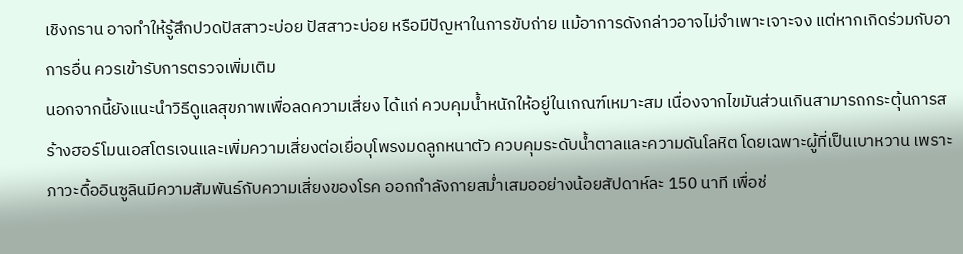เชิงกราน อาจทำให้รู้สึกปวดปัสสาวะบ่อย ปัสสาวะบ่อย หรือมีปัญหาในการขับถ่าย แม้อาการดังกล่าวอาจไม่จำเพาะเจาะจง แต่หากเกิดร่วมกับอาการอื่น ควรเข้ารับการตรวจเพิ่มเติม
นอกจากนี้ยังแนะนำวิธีดูแลสุขภาพเพื่อลดความเสี่ยง ได้แก่ ควบคุมน้ำหนักให้อยู่ในเกณฑ์เหมาะสม เนื่องจากไขมันส่วนเกินสามารถกระตุ้นการสร้างฮอร์โมนเอสโตรเจนและเพิ่มความเสี่ยงต่อเยื่อบุโพรงมดลูกหนาตัว ควบคุมระดับน้ำตาลและความดันโลหิต โดยเฉพาะผู้ที่เป็นเบาหวาน เพราะภาวะดื้ออินซูลินมีความสัมพันธ์กับความเสี่ยงของโรค ออกกำลังกายสม่ำเสมออย่างน้อยสัปดาห์ละ 150 นาที เพื่อช่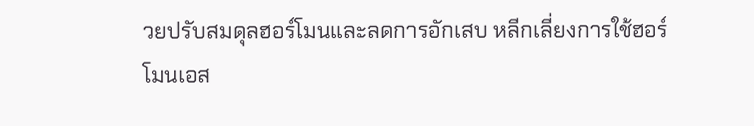วยปรับสมดุลฮอร์โมนและลดการอักเสบ หลีกเลี่ยงการใช้ฮอร์โมนเอส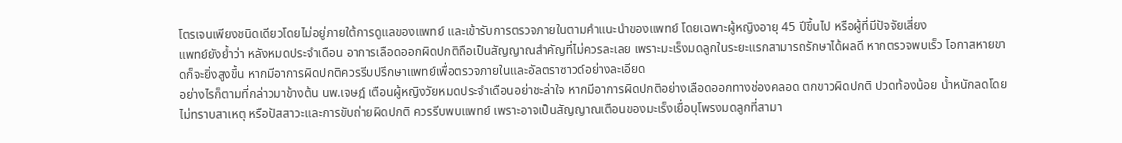โตรเจนเพียงชนิดเดียวโดยไม่อยู่ภายใต้การดูแลของแพทย์ และเข้ารับการตรวจภายในตามคำแนะนำของแพทย์ โดยเฉพาะผู้หญิงอายุ 45 ปีขึ้นไป หรือผู้ที่มีปัจจัยเสี่ยง
แพทย์ยังย้ำว่า หลังหมดประจำเดือน อาการเลือดออกผิดปกติถือเป็นสัญญาณสำคัญที่ไม่ควรละเลย เพราะมะเร็งมดลูกในระยะแรกสามารถรักษาได้ผลดี หากตรวจพบเร็ว โอกาสหายขาดก็จะยิ่งสูงขึ้น หากมีอาการผิดปกติควรรีบปรึกษาแพทย์เพื่อตรวจภายในและอัลตราซาวด์อย่างละเอียด
อย่างไรก็ตามที่กล่าวมาข้างต้น นพ.เจษฎ์ เตือนผู้หญิงวัยหมดประจำเดือนอย่าชะล่าใจ หากมีอาการผิดปกติอย่างเลือดออกทางช่องคลอด ตกขาวผิดปกติ ปวดท้องน้อย น้ำหนักลดโดยไม่ทราบสาเหตุ หรือปัสสาวะและการขับถ่ายผิดปกติ ควรรีบพบแพทย์ เพราะอาจเป็นสัญญาณเตือนของมะเร็งเยื่อบุโพรงมดลูกที่สามา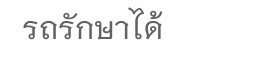รถรักษาได้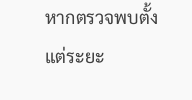หากตรวจพบตั้งแต่ระยะ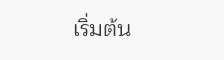เริ่มต้น